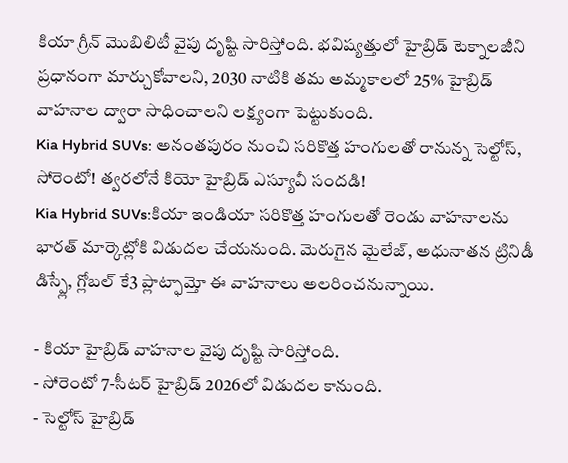కియా గ్రీన్ మొబిలిటీ వైపు దృష్టి సారిస్తోంది. భవిష్యత్తులో హైబ్రిడ్ టెక్నాలజీని ప్రధానంగా మార్చుకోవాలని, 2030 నాటికి తమ అమ్మకాలలో 25% హైబ్రిడ్ వాహనాల ద్వారా సాధించాలని లక్ష్యంగా పెట్టుకుంది.
Kia Hybrid SUVs: అనంతపురం నుంచి సరికొత్త హంగులతో రానున్న సెల్టోస్, సోరెంటో! త్వరలోనే కియో హైబ్రిడ్ ఎస్యూవీ సందడి!
Kia Hybrid SUVs:కియా ఇండియా సరికొత్త హంగులతో రెండు వాహనాలను భారత్ మార్కెట్లోకి విడుదల చేయనుంది. మెరుగైన మైలేజ్, అధునాతన ట్రినిడీ డిస్ప్లే, గ్లోబల్ కే3 ప్లాట్ఫామ్తో ఈ వాహనాలు అలరించనున్నాయి.

- కియా హైబ్రిడ్ వాహనాల వైపు దృష్టి సారిస్తోంది.
- సోరెంటో 7-సీటర్ హైబ్రిడ్ 2026లో విడుదల కానుంది.
- సెల్టోస్ హైబ్రిడ్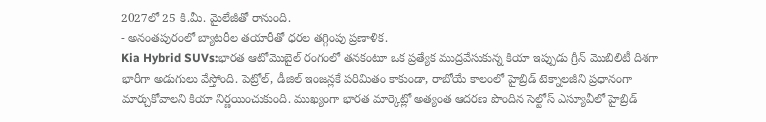2027లో 25 కి.మీ. మైలేజీతో రానుంది.
- అనంతపురంలో బ్యాటరీల తయారీతో ధరల తగ్గింపు ప్రణాళిక.
Kia Hybrid SUVs:భారత ఆటోమొబైల్ రంగంలో తనకంటూ ఒక ప్రత్యేక ముద్రవేసుకున్న కియా ఇప్పుడు గ్రీన్ మొబిలిటీ దిశగా భారీగా అడుగులు వేస్తోంది. పెట్రోల్, డీజిల్ ఇంజన్లకే పరిమితం కాకుండా, రాబోయే కాలంలో హైబ్రిడ్ టెక్నాలజీని ప్రధానంగా మార్చుకోవాలని కియా నిర్ణయించుకుంది. ముఖ్యంగా భారత మార్కెట్లో అత్యంత ఆదరణ పొందిన సెల్టోస్ ఎస్యూవీలో హైబ్రిడ్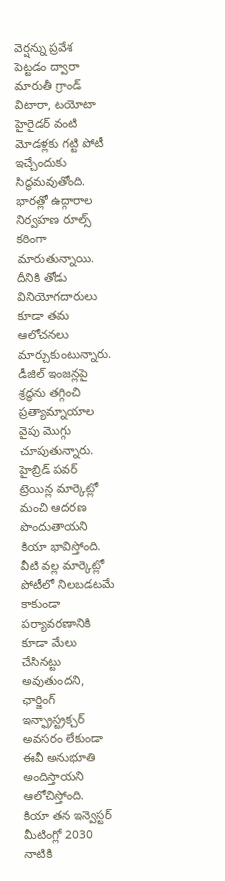వెర్షన్ను ప్రవేశ పెట్టడం ద్వారా మారుతీ గ్రాండ్ విటారా, టయోటా హైరైడర్ వంటి మోడళ్లకు గట్టి పోటీ ఇచ్చేందుకు సిద్ధమవుతోంది.
భారత్లో ఉద్గారాల నిర్వహణ రూల్స్ కఠింగా మారుతున్నాయి. దీనికి తోడు వినియోగదారులు కూడా తమ ఆలోచనలు మార్చుకుంటున్నారు. డీజిల్ ఇంజన్లపై శ్రద్ధను తగ్గించి ప్రత్యామ్నాయాల వైపు మొగ్గు చూపుతున్నారు. హైబ్రిడ్ పవర్ ట్రెయిన్ల మార్కెట్లో మంచి ఆదరణ పొందుతాయని కియా భావిస్తోంది. వీటి వల్ల మార్కెట్లో పోటీలో నిలబడటమే కాకుండా పర్యావరణానికి కూడా మేలు చేసినట్టు అవుతుందని, ఛార్జింగ్ ఇన్ఫ్రాస్ట్రక్చర్ అవసరం లేకుండా ఈవీ అనుభూతి అందిస్తాయని ఆలోచిస్తోంది.
కియా తన ఇన్వెస్టర్ మీటింగ్లో 2030 నాటికి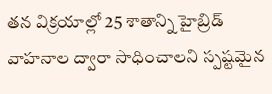తన విక్రయాల్లో 25 శాతాన్ని హైబ్రిడ్ వాహనాల ద్వారా సాధించాలని స్పష్టమైన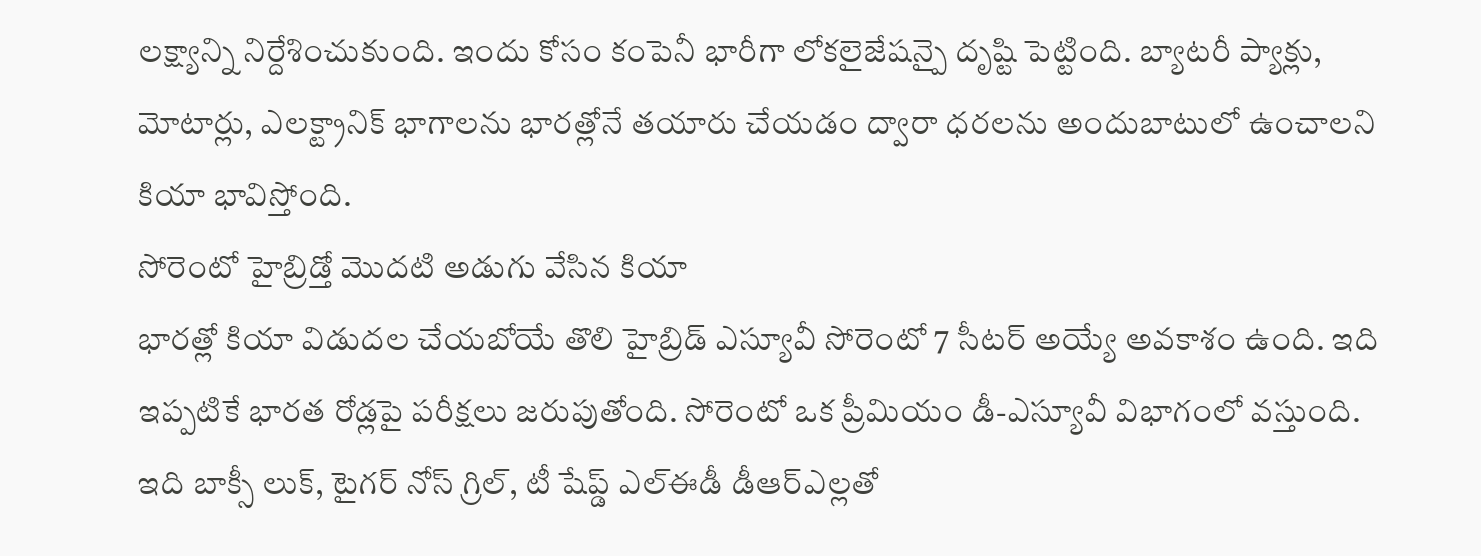లక్ష్యాన్ని నిర్దేశించుకుంది. ఇందు కోసం కంపెనీ భారీగా లోకలైజేషన్పై దృష్టి పెట్టింది. బ్యాటరీ ప్యాక్లు, మోటార్లు, ఎలక్ట్రానిక్ భాగాలను భారత్లోనే తయారు చేయడం ద్వారా ధరలను అందుబాటులో ఉంచాలని కియా భావిస్తోంది.
సోరెంటో హైబ్రిడ్తో మొదటి అడుగు వేసిన కియా
భారత్లో కియా విడుదల చేయబోయే తొలి హైబ్రిడ్ ఎస్యూవీ సోరెంటో 7 సీటర్ అయ్యే అవకాశం ఉంది. ఇది ఇప్పటికే భారత రోడ్లపై పరీక్షలు జరుపుతోంది. సోరెంటో ఒక ప్రీమియం డీ-ఎస్యూవీ విభాగంలో వస్తుంది. ఇది బాక్సీ లుక్, టైగర్ నోస్ గ్రిల్, టీ షేప్డ్ ఎల్ఈడీ డీఆర్ఎల్లతో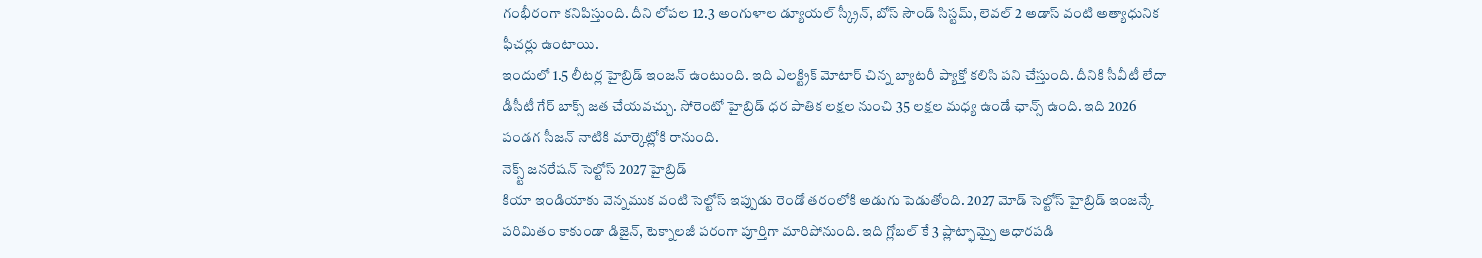గంభీరంగా కనిపిస్తుంది. దీని లోపల 12.3 అంగుళాల డ్యూయల్ స్క్రీన్, బోస్ సౌండ్ సిస్టమ్, లెవల్ 2 అడాస్ వంటి అత్యాధునిక ఫీచర్లు ఉంటాయి.
ఇందులో 1.5 లీటర్ల హైబ్రిడ్ ఇంజన్ ఉంటుంది. ఇది ఎలక్ట్రిక్ మోటార్ చిన్న బ్యాటరీ ప్యాక్తో కలిసి పని చేస్తుంది. దీనికి సీవీటీ లేదా డీసీటీ గేర్ బాక్స్ జత చేయవచ్చు. సోరెంటో హైబ్రిడ్ ధర పాతిక లక్షల నుంచి 35 లక్షల మధ్య ఉండే ఛాన్స్ ఉంది. ఇది 2026 పండగ సీజన్ నాటికి మార్కెట్లోకి రానుంది.
నెక్స్ట్ జనరేషన్ సెల్టోస్ 2027 హైబ్రిడ్
కియా ఇండియాకు వెన్నముక వంటి సెల్టోస్ ఇప్పుడు రెండో తరంలోకి అడుగు పెడుతోంది. 2027 మోడ్ సెల్టోస్ హైబ్రిడ్ ఇంజన్కే పరిమితం కాకుండా డిజైన్, టెక్నాలజీ పరంగా పూర్తిగా మారిపోనుంది. ఇది గ్లోబల్ కే 3 ప్లాట్ఫామ్పై ఆధారపడి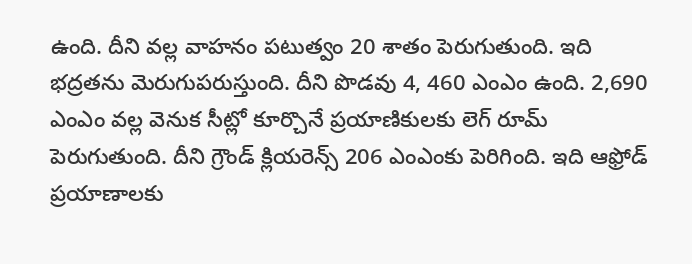ఉంది. దీని వల్ల వాహనం పటుత్వం 20 శాతం పెరుగుతుంది. ఇది భద్రతను మెరుగుపరుస్తుంది. దీని పొడవు 4, 460 ఎంఎం ఉంది. 2,690 ఎంఎం వల్ల వెనుక సీట్లో కూర్చొనే ప్రయాణికులకు లెగ్ రూమ్ పెరుగుతుంది. దీని గ్రౌండ్ క్లియరెన్స్ 206 ఎంఎంకు పెరిగింది. ఇది ఆఫ్రోడ్ ప్రయాణాలకు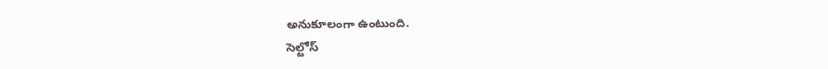అనుకూలంగా ఉంటుంది.
సెల్టోస్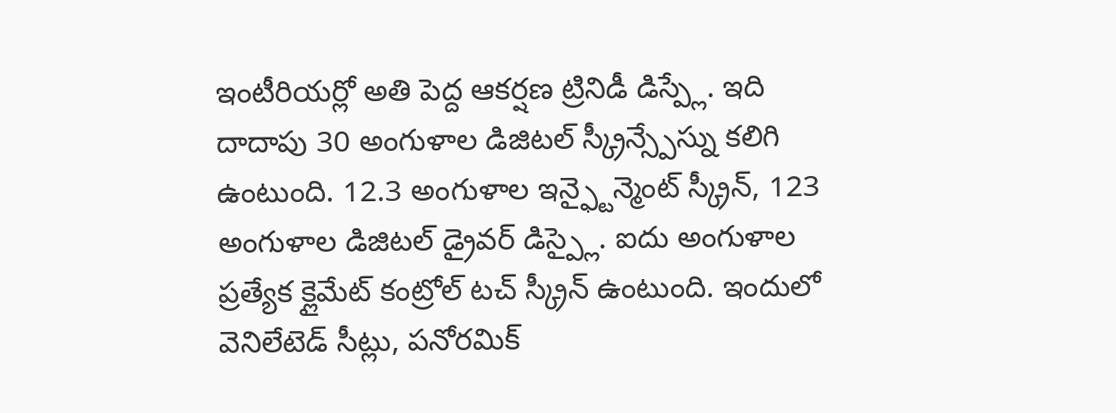ఇంటీరియర్లో అతి పెద్ద ఆకర్షణ ట్రినిడీ డిస్ప్లే. ఇది దాదాపు 30 అంగుళాల డిజిటల్ స్క్రీన్స్పేస్ను కలిగి ఉంటుంది. 12.3 అంగుళాల ఇన్ఫ్టైన్మెంట్ స్క్రీన్, 123 అంగుళాల డిజిటల్ డ్రైవర్ డిస్ప్లై. ఐదు అంగుళాల ప్రత్యేక క్లైమేట్ కంట్రోల్ టచ్ స్క్రీన్ ఉంటుంది. ఇందులో వెనిలేటెడ్ సీట్లు, పనోరమిక్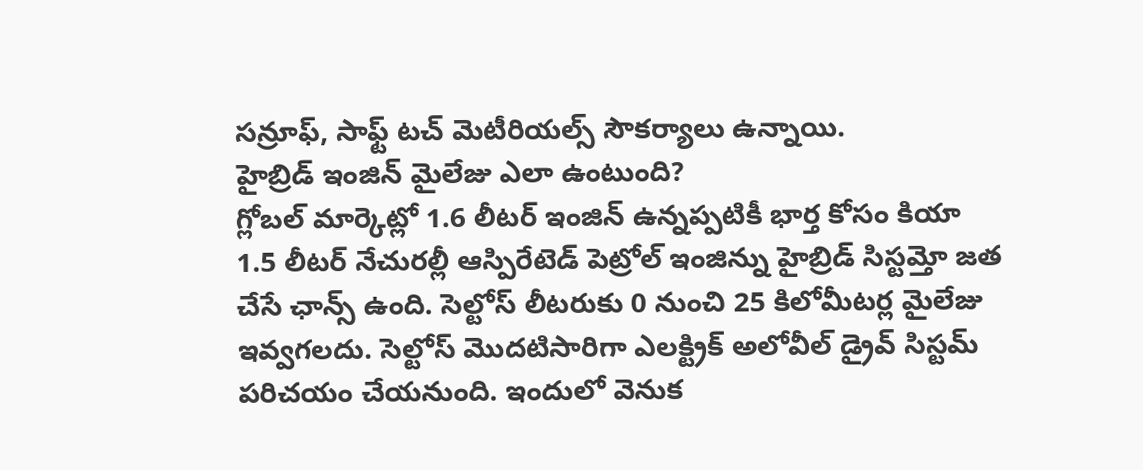సన్రూఫ్, సాఫ్ట్ టచ్ మెటీరియల్స్ సౌకర్యాలు ఉన్నాయి.
హైబ్రిడ్ ఇంజిన్ మైలేజు ఎలా ఉంటుంది?
గ్లోబల్ మార్కెట్లో 1.6 లీటర్ ఇంజిన్ ఉన్నప్పటికీ భార్త కోసం కియా 1.5 లీటర్ నేచురల్లీ ఆస్పిరేటెడ్ పెట్రోల్ ఇంజిన్ను హైబ్రిడ్ సిస్టమ్తో జత చేసే ఛాన్స్ ఉంది. సెల్టోస్ లీటరుకు 0 నుంచి 25 కిలోమీటర్ల మైలేజు ఇవ్వగలదు. సెల్టోస్ మొదటిసారిగా ఎలక్ట్రిక్ అలోవీల్ డ్రైవ్ సిస్టమ్ పరిచయం చేయనుంది. ఇందులో వెనుక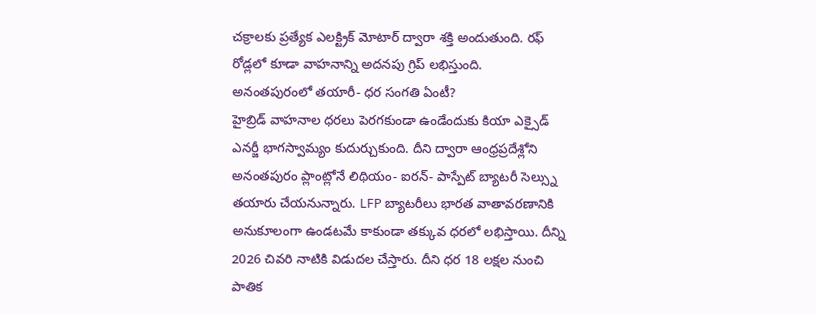చక్రాలకు ప్రత్యేక ఎలక్ట్రిక్ మోటార్ ద్వారా శక్తి అందుతుంది. రఫ్ రోడ్లలో కూడా వాహనాన్ని అదనపు గ్రిప్ లభిస్తుంది.
అనంతపురంలో తయారీ- ధర సంగతి ఏంటీ?
హైబ్రిడ్ వాహనాల ధరలు పెరగకుండా ఉండేందుకు కియా ఎక్సైడ్ ఎనర్జీ భాగస్వామ్యం కుదుర్చుకుంది. దీని ద్వారా ఆంధ్రప్రదేశ్లోని అనంతపురం ప్లాంట్లోనే లిథియం- ఐరన్- పాస్పేట్ బ్యాటరీ సెల్స్ను తయారు చేయనున్నారు. LFP బ్యాటరీలు భారత వాతావరణానికి అనుకూలంగా ఉండటమే కాకుండా తక్కువ ధరలో లభిస్తాయి. దీన్ని 2026 చివరి నాటికి విడుదల చేస్తారు. దీని ధర 18 లక్షల నుంచి పాతిక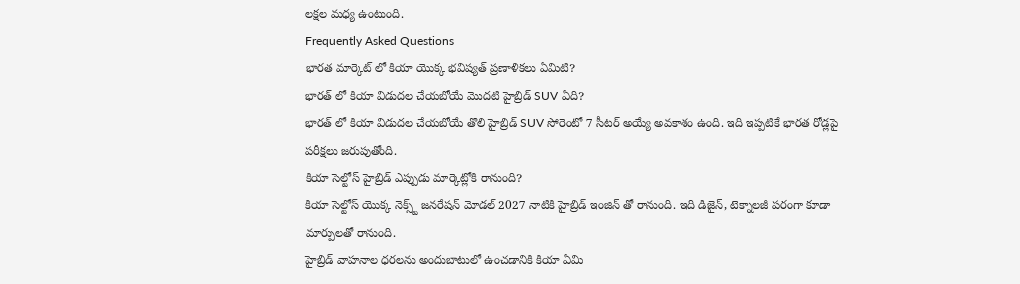లక్షల మధ్య ఉంటుంది.
Frequently Asked Questions
భారత మార్కెట్ లో కియా యొక్క భవిష్యత్ ప్రణాళికలు ఏమిటి?
భారత్ లో కియా విడుదల చేయబోయే మొదటి హైబ్రిడ్ SUV ఏది?
భారత్ లో కియా విడుదల చేయబోయే తొలి హైబ్రిడ్ SUV సోరెంటో 7 సీటర్ అయ్యే అవకాశం ఉంది. ఇది ఇప్పటికే భారత రోడ్లపై పరీక్షలు జరుపుతోంది.
కియా సెల్టోస్ హైబ్రిడ్ ఎప్పుడు మార్కెట్లోకి రానుంది?
కియా సెల్టోస్ యొక్క నెక్స్ట్ జనరేషన్ మోడల్ 2027 నాటికి హైబ్రిడ్ ఇంజిన్ తో రానుంది. ఇది డిజైన్, టెక్నాలజీ పరంగా కూడా మార్పులతో రానుంది.
హైబ్రిడ్ వాహనాల ధరలను అందుబాటులో ఉంచడానికి కియా ఏమి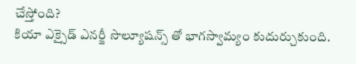చేస్తోంది?
కియా ఎక్సైడ్ ఎనర్జీ సొల్యూషన్స్ తో భాగస్వామ్యం కుదుర్చుకుంది.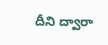దీని ద్వారా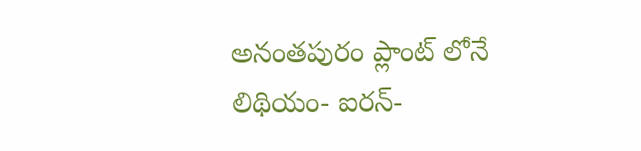అనంతపురం ప్లాంట్ లోనే లిథియం- ఐరన్-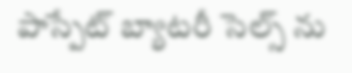పాస్పేట్ బ్యాటరీ సెల్స్ ను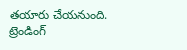తయారు చేయనుంది.
ట్రెండింగ్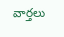వార్తలు